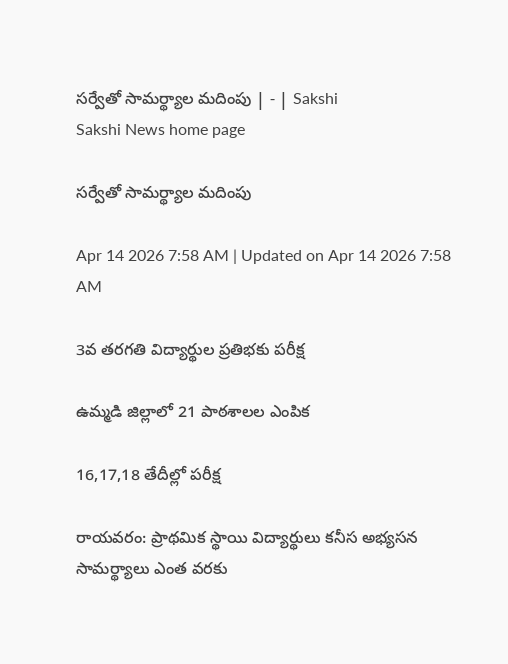సర్వేతో సామర్థ్యాల మదింపు | - | Sakshi
Sakshi News home page

సర్వేతో సామర్థ్యాల మదింపు

Apr 14 2026 7:58 AM | Updated on Apr 14 2026 7:58 AM

3వ తరగతి విద్యార్థుల ప్రతిభకు పరీక్ష

ఉమ్మడి జిల్లాలో 21 పాఠశాలల ఎంపిక

16,17,18 తేదీల్లో పరీక్ష

రాయవరం: ప్రాథమిక స్థాయి విద్యార్థులు కనీస అభ్యసన సామర్థ్యాలు ఎంత వరకు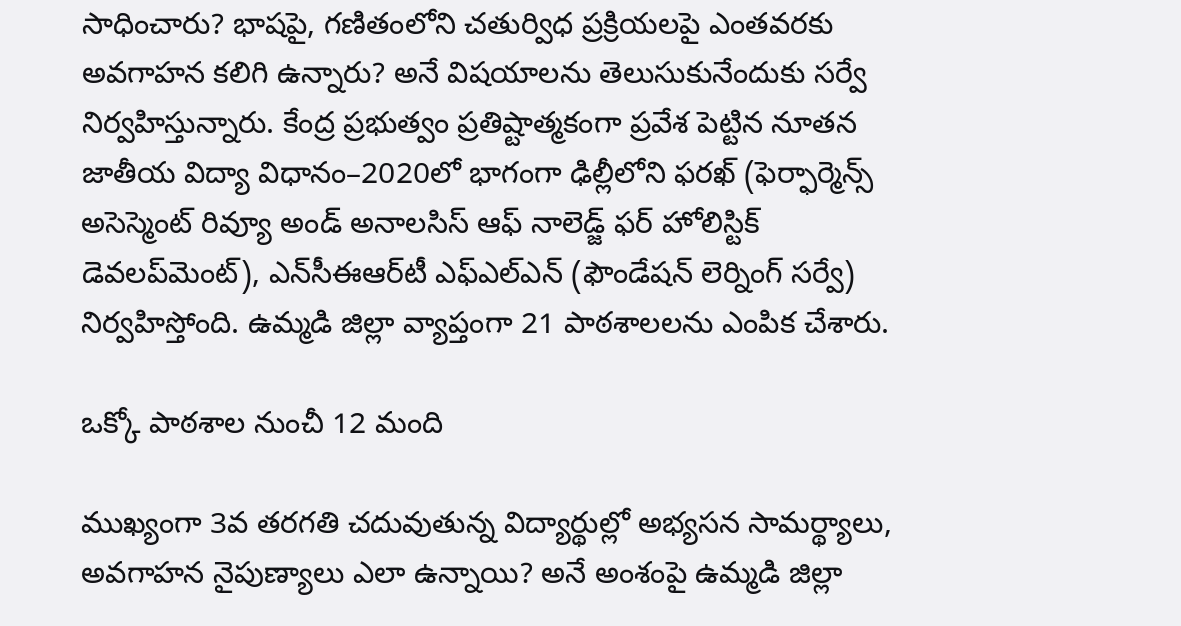సాధించారు? భాషపై, గణితంలోని చతుర్విధ ప్రక్రియలపై ఎంతవరకు అవగాహన కలిగి ఉన్నారు? అనే విషయాలను తెలుసుకునేందుకు సర్వే నిర్వహిస్తున్నారు. కేంద్ర ప్రభుత్వం ప్రతిష్టాత్మకంగా ప్రవేశ పెట్టిన నూతన జాతీయ విద్యా విధానం–2020లో భాగంగా ఢిల్లీలోని ఫరఖ్‌ (ఫెర్ఫార్మెన్స్‌ అసెస్మెంట్‌ రివ్యూ అండ్‌ అనాలసిస్‌ ఆఫ్‌ నాలెడ్జ్‌ ఫర్‌ హోలిస్టిక్‌ డెవలప్‌మెంట్‌), ఎన్‌సీఈఆర్‌టీ ఎఫ్‌ఎల్‌ఎన్‌ (ఫౌండేషన్‌ లెర్నింగ్‌ సర్వే) నిర్వహిస్తోంది. ఉమ్మడి జిల్లా వ్యాప్తంగా 21 పాఠశాలలను ఎంపిక చేశారు.

ఒక్కో పాఠశాల నుంచీ 12 మంది

ముఖ్యంగా 3వ తరగతి చదువుతున్న విద్యార్థుల్లో అభ్యసన సామర్థ్యాలు, అవగాహన నైపుణ్యాలు ఎలా ఉన్నాయి? అనే అంశంపై ఉమ్మడి జిల్లా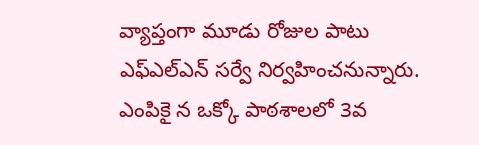వ్యాప్తంగా మూడు రోజుల పాటు ఎఫ్‌ఎల్‌ఎన్‌ సర్వే నిర్వహించనున్నారు. ఎంపికై న ఒక్కో పాఠశాలలో 3వ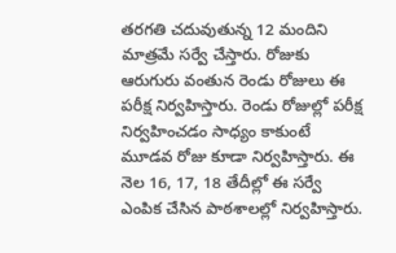తరగతి చదువుతున్న 12 మందిని మాత్రమే సర్వే చేస్తారు. రోజుకు ఆరుగురు వంతున రెండు రోజులు ఈ పరీక్ష నిర్వహిస్తారు. రెండు రోజుల్లో పరీక్ష నిర్వహించడం సాధ్యం కాకుంటే మూడవ రోజు కూడా నిర్వహిస్తారు. ఈ నెల 16, 17, 18 తేదీల్లో ఈ సర్వే ఎంపిక చేసిన పాఠశాలల్లో నిర్వహిస్తారు.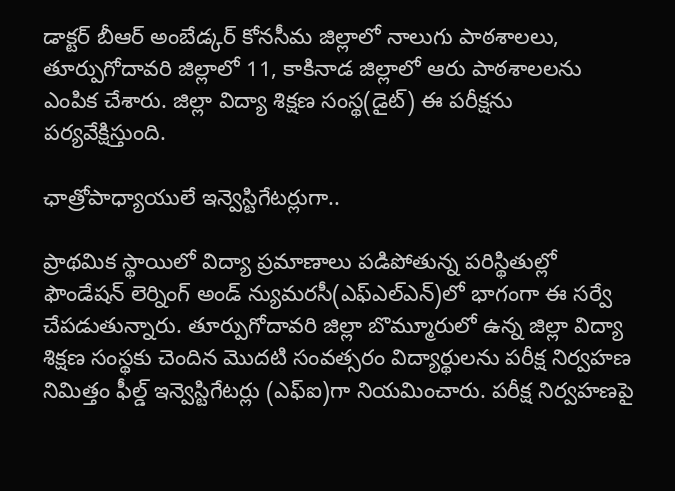డాక్టర్‌ బీఆర్‌ అంబేడ్కర్‌ కోనసీమ జిల్లాలో నాలుగు పాఠశాలలు, తూర్పుగోదావరి జిల్లాలో 11, కాకినాడ జిల్లాలో ఆరు పాఠశాలలను ఎంపిక చేశారు. జిల్లా విద్యా శిక్షణ సంస్థ(డైట్‌) ఈ పరీక్షను పర్యవేక్షిస్తుంది.

ఛాత్రోపాధ్యాయులే ఇన్వెస్టిగేటర్లుగా..

ప్రాథమిక స్థాయిలో విద్యా ప్రమాణాలు పడిపోతున్న పరిస్థితుల్లో ఫౌండేషన్‌ లెర్నింగ్‌ అండ్‌ న్యుమరసీ(ఎఫ్‌ఎల్‌ఎన్‌)లో భాగంగా ఈ సర్వే చేపడుతున్నారు. తూర్పుగోదావరి జిల్లా బొమ్మూరులో ఉన్న జిల్లా విద్యా శిక్షణ సంస్థకు చెందిన మొదటి సంవత్సరం విద్యార్థులను పరీక్ష నిర్వహణ నిమిత్తం ఫీల్డ్‌ ఇన్వెస్టిగేటర్లు (ఎఫ్‌ఐ)గా నియమించారు. పరీక్ష నిర్వహణపై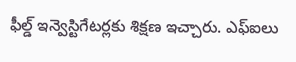ఫీల్డ్‌ ఇన్వెస్టిగేటర్లకు శిక్షణ ఇచ్చారు. ఎఫ్‌ఐలు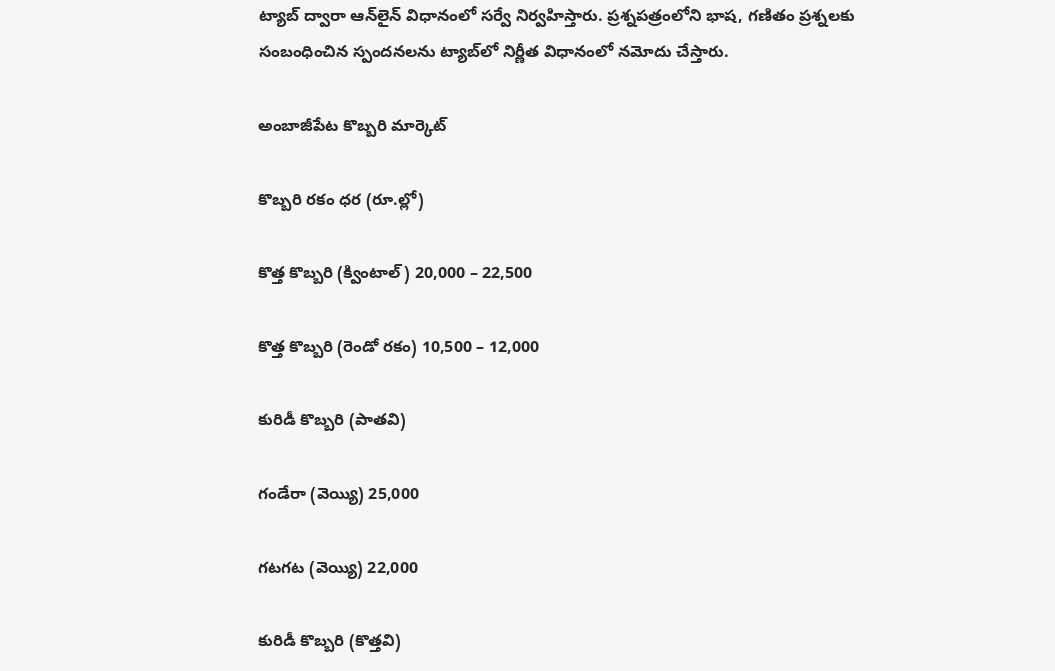ట్యాబ్‌ ద్వారా ఆన్‌లైన్‌ విధానంలో సర్వే నిర్వహిస్తారు. ప్రశ్నపత్రంలోని భాష, గణితం ప్రశ్నలకు సంబంధించిన స్పందనలను ట్యాబ్‌లో నిర్ణీత విధానంలో నమోదు చేస్తారు.

అంబాజీపేట కొబ్బరి మార్కెట్‌

కొబ్బరి రకం ధర (రూ.ల్లో)

కొత్త కొబ్బరి (క్వింటాల్‌) 20,000 – 22,500

కొత్త కొబ్బరి (రెండో రకం) 10,500 – 12,000

కురిడీ కొబ్బరి (పాతవి)

గండేరా (వెయ్యి) 25,000

గటగట (వెయ్యి) 22,000

కురిడీ కొబ్బరి (కొత్తవి)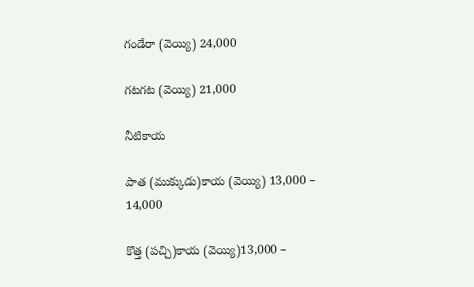గండేరా (వెయ్యి) 24,000

గటగట (వెయ్యి) 21,000

నీటికాయ

పాత (ముక్కుడు)కాయ (వెయ్యి) 13,000 – 14,000

కొత్త (పచ్చి)కాయ (వెయ్యి)13,000 –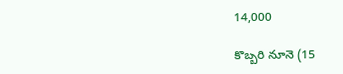14,000

కొబ్బరి నూనె (15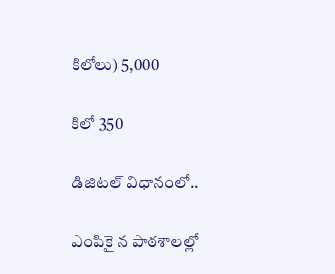కిలోలు) 5,000

కిలో 350

డిజిటల్‌ విధానంలో..

ఎంపికై న పాఠశాలల్లో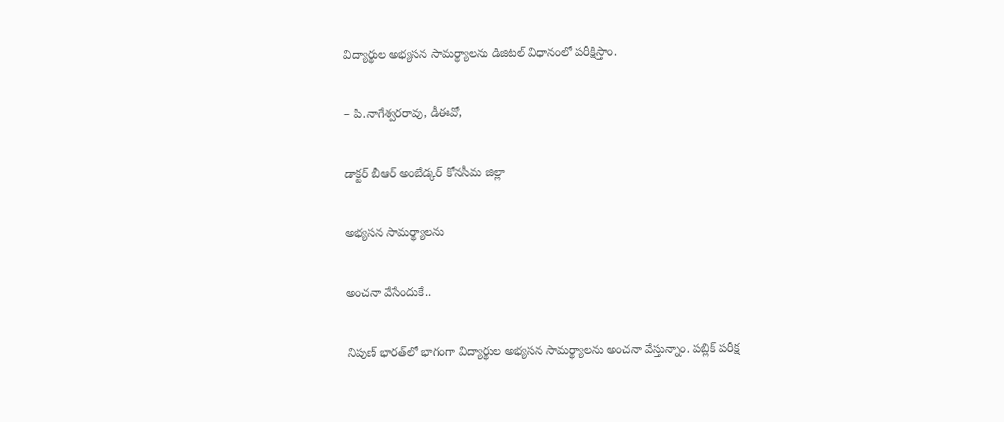విద్యార్థుల అభ్యసన సామర్థ్యాలను డిజిటల్‌ విధానంలో పరీక్షిస్తాం.

– పి.నాగేశ్వరరావు, డీఈవో,

డాక్టర్‌ బీఆర్‌ అంబేడ్కర్‌ కోనసీమ జిల్లా

అభ్యసన సామర్థ్యాలను

అంచనా వేసేందుకే..

నిపుణ్‌ భారత్‌లో భాగంగా విద్యార్థుల అభ్యసన సామర్థ్యాలను అంచనా వేస్తున్నాం. పబ్లిక్‌ పరీక్ష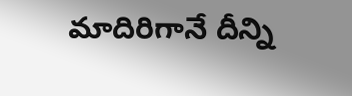మాదిరిగానే దీన్ని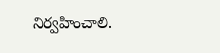నిర్వహించాలి.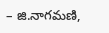– జి.నాగమణి,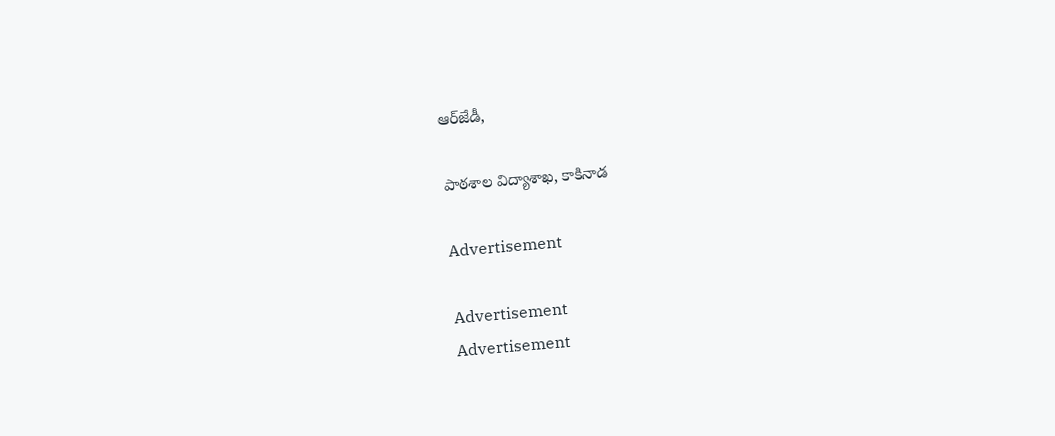ఆర్‌జేడీ,

పాఠశాల విద్యాశాఖ, కాకినాడ

Advertisement

Advertisement
Advertisement